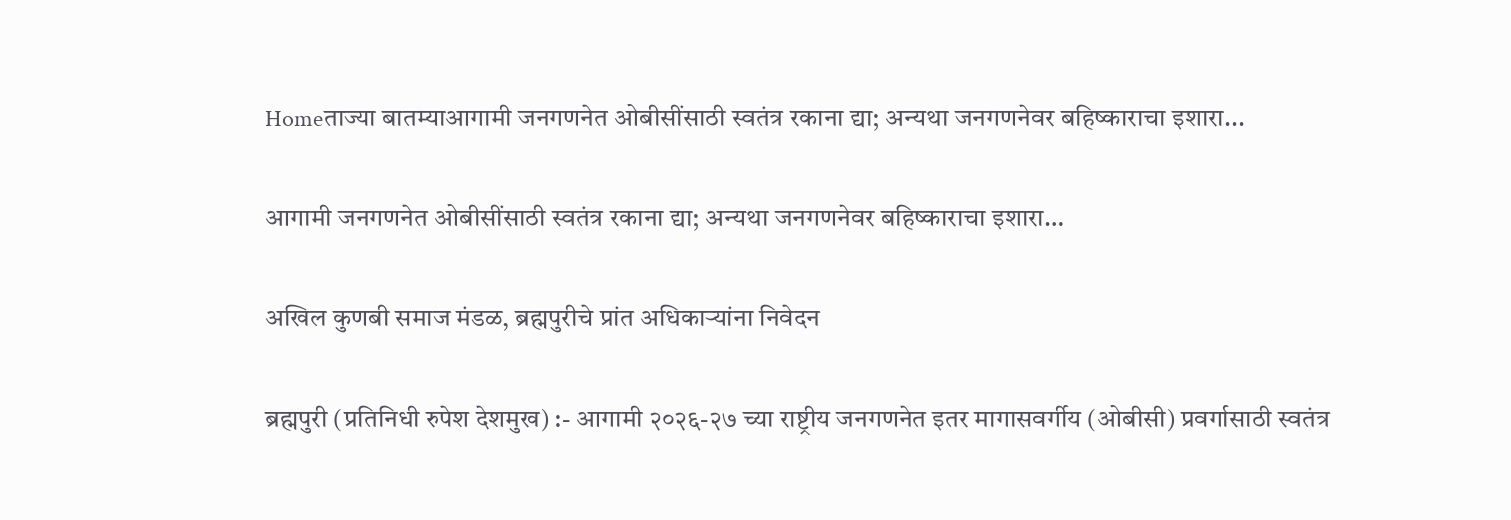Homeताज्या बातम्याआगामी जनगणनेत ओबीसींसाठी स्वतंत्र रकाना द्या; अन्यथा जनगणनेवर बहिष्काराचा इशारा...

आगामी जनगणनेत ओबीसींसाठी स्वतंत्र रकाना द्या; अन्यथा जनगणनेवर बहिष्काराचा इशारा…

अखिल कुणबी समाज मंडळ, ब्रह्मपुरीचे प्रांत अधिकाऱ्यांना निवेदन

ब्रह्मपुरी (प्रतिनिधी रुपेश देशमुख) :- आगामी २०२६-२७ च्या राष्ट्रीय जनगणनेत इतर मागासवर्गीय (ओबीसी) प्रवर्गासाठी स्वतंत्र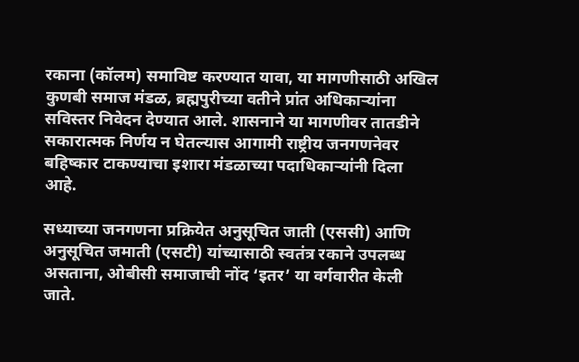रकाना (कॉलम) समाविष्ट करण्यात यावा, या मागणीसाठी अखिल कुणबी समाज मंडळ, ब्रह्मपुरीच्या वतीने प्रांत अधिकाऱ्यांना सविस्तर निवेदन देण्यात आले. शासनाने या मागणीवर तातडीने सकारात्मक निर्णय न घेतल्यास आगामी राष्ट्रीय जनगणनेवर बहिष्कार टाकण्याचा इशारा मंडळाच्या पदाधिकाऱ्यांनी दिला आहे.

सध्याच्या जनगणना प्रक्रियेत अनुसूचित जाती (एससी) आणि अनुसूचित जमाती (एसटी) यांच्यासाठी स्वतंत्र रकाने उपलब्ध असताना, ओबीसी समाजाची नोंद ‘इतर’ या वर्गवारीत केली जाते.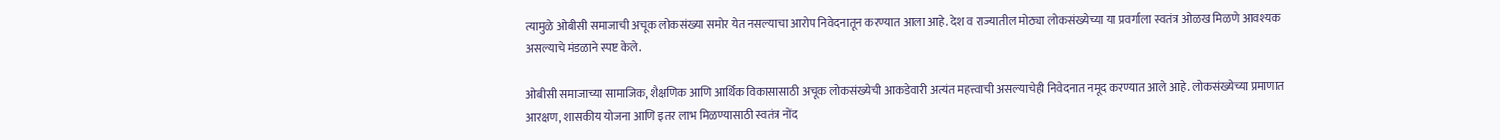त्यामुळे ओबीसी समाजाची अचूक लोकसंख्या समोर येत नसल्याचा आरोप निवेदनातून करण्यात आला आहे. देश व राज्यातील मोठ्या लोकसंख्येच्या या प्रवर्गाला स्वतंत्र ओळख मिळणे आवश्यक असल्याचे मंडळाने स्पष्ट केले.

ओबीसी समाजाच्या सामाजिक, शैक्षणिक आणि आर्थिक विकासासाठी अचूक लोकसंख्येची आकडेवारी अत्यंत महत्त्वाची असल्याचेही निवेदनात नमूद करण्यात आले आहे. लोकसंख्येच्या प्रमाणात आरक्षण, शासकीय योजना आणि इतर लाभ मिळण्यासाठी स्वतंत्र नोंद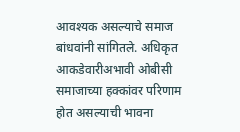आवश्यक असल्याचे समाज बांधवांनी सांगितले. अधिकृत आकडेवारीअभावी ओबीसी समाजाच्या हक्कांवर परिणाम होत असल्याची भावना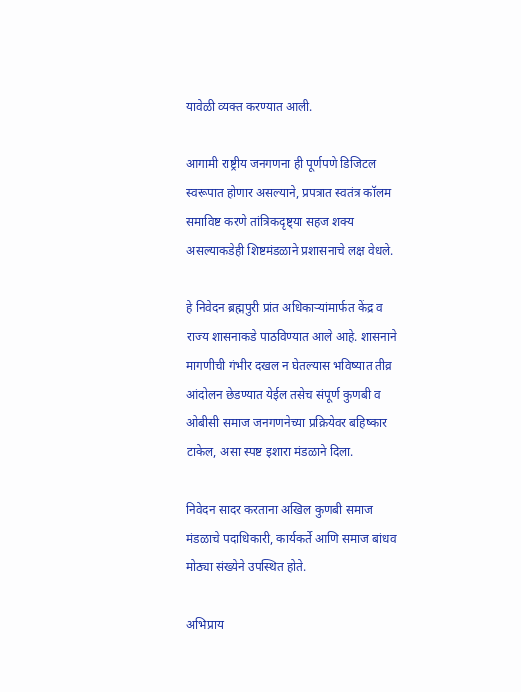यावेळी व्यक्त करण्यात आली.

आगामी राष्ट्रीय जनगणना ही पूर्णपणे डिजिटल स्वरूपात होणार असल्याने, प्रपत्रात स्वतंत्र कॉलम समाविष्ट करणे तांत्रिकदृष्ट्या सहज शक्य असल्याकडेही शिष्टमंडळाने प्रशासनाचे लक्ष वेधले.

हे निवेदन ब्रह्मपुरी प्रांत अधिकाऱ्यांमार्फत केंद्र व राज्य शासनाकडे पाठविण्यात आले आहे. शासनाने मागणीची गंभीर दखल न घेतल्यास भविष्यात तीव्र आंदोलन छेडण्यात येईल तसेच संपूर्ण कुणबी व ओबीसी समाज जनगणनेच्या प्रक्रियेवर बहिष्कार टाकेल, असा स्पष्ट इशारा मंडळाने दिला.

निवेदन सादर करताना अखिल कुणबी समाज मंडळाचे पदाधिकारी, कार्यकर्ते आणि समाज बांधव मोठ्या संख्येने उपस्थित होते.

अभिप्राय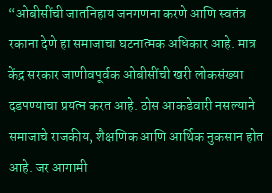“ओबीसींची जातनिहाय जनगणना करणे आणि स्वतंत्र रकाना देणे हा समाजाचा घटनात्मक अधिकार आहे. मात्र केंद्र सरकार जाणीवपूर्वक ओबीसींची खरी लोकसंख्या दडपण्याचा प्रयत्न करत आहे. ठोस आकडेवारी नसल्याने समाजाचे राजकीय, शैक्षणिक आणि आर्थिक नुकसान होत आहे. जर आगामी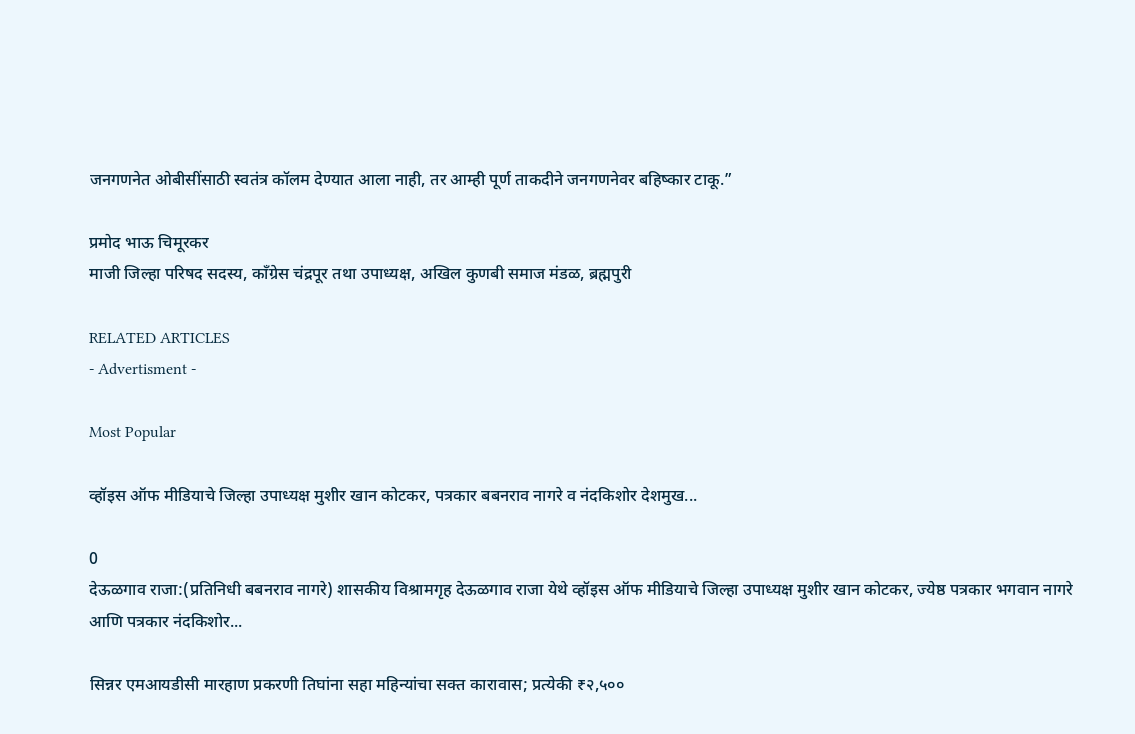जनगणनेत ओबीसींसाठी स्वतंत्र कॉलम देण्यात आला नाही, तर आम्ही पूर्ण ताकदीने जनगणनेवर बहिष्कार टाकू.”

प्रमोद भाऊ चिमूरकर
माजी जिल्हा परिषद सदस्य, काँग्रेस चंद्रपूर तथा उपाध्यक्ष, अखिल कुणबी समाज मंडळ, ब्रह्मपुरी

RELATED ARTICLES
- Advertisment -

Most Popular

व्हॉइस ऑफ मीडियाचे जिल्हा उपाध्यक्ष मुशीर खान कोटकर, पत्रकार बबनराव नागरे व नंदकिशोर देशमुख...

0
देऊळगाव राजा:(प्रतिनिधी बबनराव नागरे) शासकीय विश्रामगृह देऊळगाव राजा येथे व्हॉइस ऑफ मीडियाचे जिल्हा उपाध्यक्ष मुशीर खान कोटकर, ज्येष्ठ पत्रकार भगवान नागरे आणि पत्रकार नंदकिशोर...

सिन्नर एमआयडीसी मारहाण प्रकरणी तिघांना सहा महिन्यांचा सक्त कारावास; प्रत्येकी ₹२,५००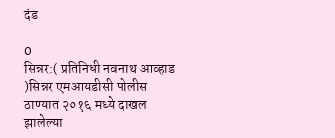दंड

0
सिन्नर:( प्रतिनिधी नवनाथ आव्हाड )सिन्नर एमआयडीसी पोलीस ठाण्यात २०१६ मध्ये दाखल झालेल्या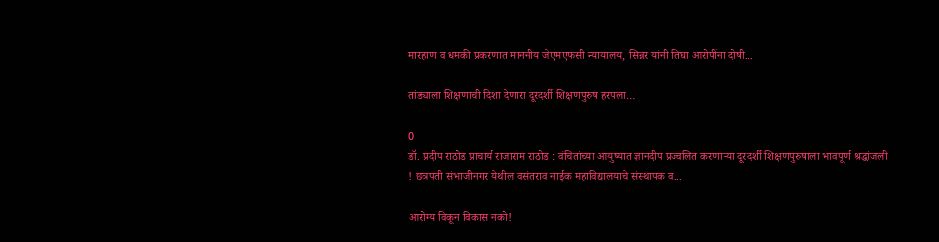मारहाण व धमकी प्रकरणात माननीय जेएमएफसी न्यायालय, सिन्नर यांनी तिघा आरोपींना दोषी...

तांड्याला शिक्षणाची दिशा देणारा दूरदर्शी शिक्षणपुरुष हरपला…

0
डॉ. प्रदीप राठोड प्राचार्य राजाराम राठोड : वंचितांच्या आयुष्यात ज्ञानदीप प्रज्वलित करणाऱ्या दूरदर्शी शिक्षणपुरुषाला भावपूर्ण श्रद्धांजली ! छत्रपती संभाजीनगर येथील वसंतराव नाईक महाविद्यालयाचे संस्थापक व...

आरोग्य विकून विकास नको!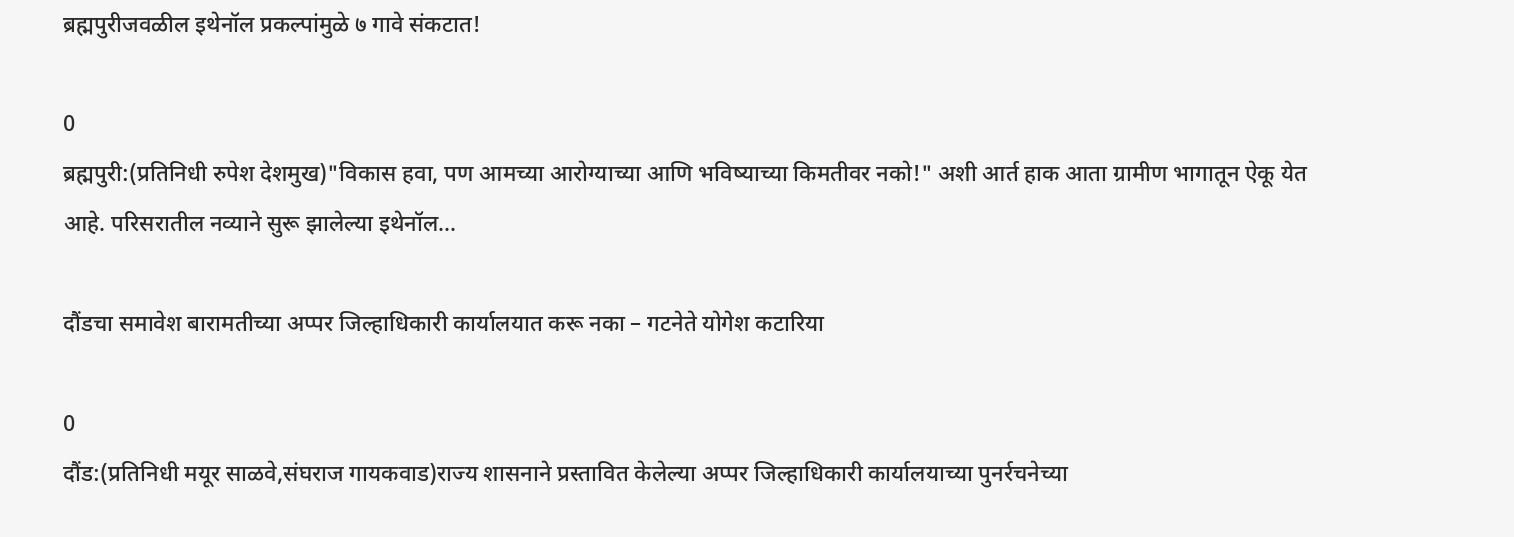ब्रह्मपुरीजवळील इथेनॉल प्रकल्पांमुळे ७ गावे संकटात!

0
ब्रह्मपुरी:(प्रतिनिधी रुपेश देशमुख)"विकास हवा, पण आमच्या आरोग्याच्या आणि भविष्याच्या किमतीवर नको!" अशी आर्त हाक आता ग्रामीण भागातून ऐकू येत आहे. परिसरातील नव्याने सुरू झालेल्या इथेनॉल...

दौंडचा समावेश बारामतीच्या अप्पर जिल्हाधिकारी कार्यालयात करू नका – गटनेते योगेश कटारिया

0
दौंड:(प्रतिनिधी मयूर साळवे,संघराज गायकवाड)राज्य शासनाने प्रस्तावित केलेल्या अप्पर जिल्हाधिकारी कार्यालयाच्या पुनर्रचनेच्या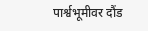पार्श्वभूमीवर दौंड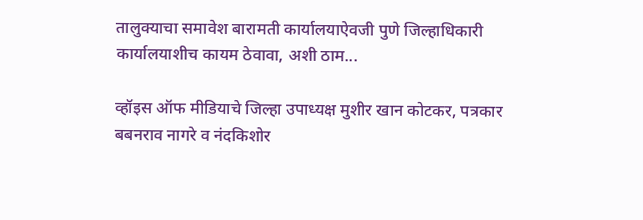तालुक्याचा समावेश बारामती कार्यालयाऐवजी पुणे जिल्हाधिकारी कार्यालयाशीच कायम ठेवावा, अशी ठाम...

व्हॉइस ऑफ मीडियाचे जिल्हा उपाध्यक्ष मुशीर खान कोटकर, पत्रकार बबनराव नागरे व नंदकिशोर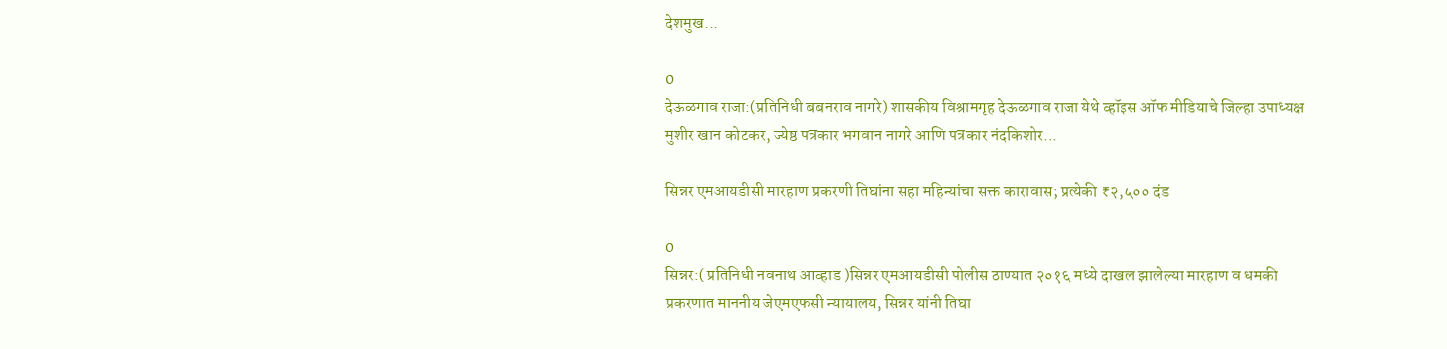देशमुख...

0
देऊळगाव राजा:(प्रतिनिधी बबनराव नागरे) शासकीय विश्रामगृह देऊळगाव राजा येथे व्हॉइस ऑफ मीडियाचे जिल्हा उपाध्यक्ष मुशीर खान कोटकर, ज्येष्ठ पत्रकार भगवान नागरे आणि पत्रकार नंदकिशोर...

सिन्नर एमआयडीसी मारहाण प्रकरणी तिघांना सहा महिन्यांचा सक्त कारावास; प्रत्येकी ₹२,५०० दंड

0
सिन्नर:( प्रतिनिधी नवनाथ आव्हाड )सिन्नर एमआयडीसी पोलीस ठाण्यात २०१६ मध्ये दाखल झालेल्या मारहाण व धमकी प्रकरणात माननीय जेएमएफसी न्यायालय, सिन्नर यांनी तिघा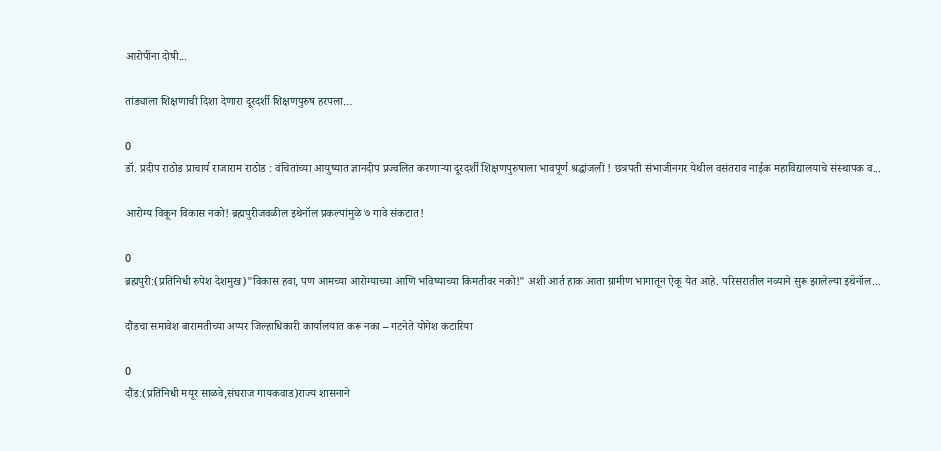आरोपींना दोषी...

तांड्याला शिक्षणाची दिशा देणारा दूरदर्शी शिक्षणपुरुष हरपला…

0
डॉ. प्रदीप राठोड प्राचार्य राजाराम राठोड : वंचितांच्या आयुष्यात ज्ञानदीप प्रज्वलित करणाऱ्या दूरदर्शी शिक्षणपुरुषाला भावपूर्ण श्रद्धांजली ! छत्रपती संभाजीनगर येथील वसंतराव नाईक महाविद्यालयाचे संस्थापक व...

आरोग्य विकून विकास नको! ब्रह्मपुरीजवळील इथेनॉल प्रकल्पांमुळे ७ गावे संकटात!

0
ब्रह्मपुरी:(प्रतिनिधी रुपेश देशमुख)"विकास हवा, पण आमच्या आरोग्याच्या आणि भविष्याच्या किमतीवर नको!" अशी आर्त हाक आता ग्रामीण भागातून ऐकू येत आहे. परिसरातील नव्याने सुरू झालेल्या इथेनॉल...

दौंडचा समावेश बारामतीच्या अप्पर जिल्हाधिकारी कार्यालयात करू नका – गटनेते योगेश कटारिया

0
दौंड:(प्रतिनिधी मयूर साळवे,संघराज गायकवाड)राज्य शासनाने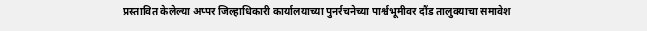प्रस्तावित केलेल्या अप्पर जिल्हाधिकारी कार्यालयाच्या पुनर्रचनेच्या पार्श्वभूमीवर दौंड तालुक्याचा समावेश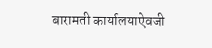बारामती कार्यालयाऐवजी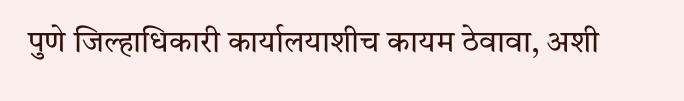पुणे जिल्हाधिकारी कार्यालयाशीच कायम ठेवावा, अशी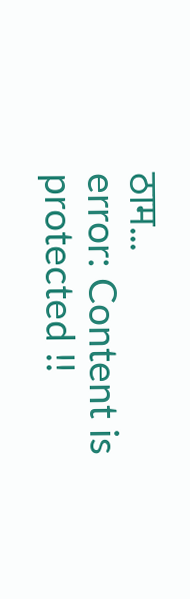ठाम...
error: Content is protected !!